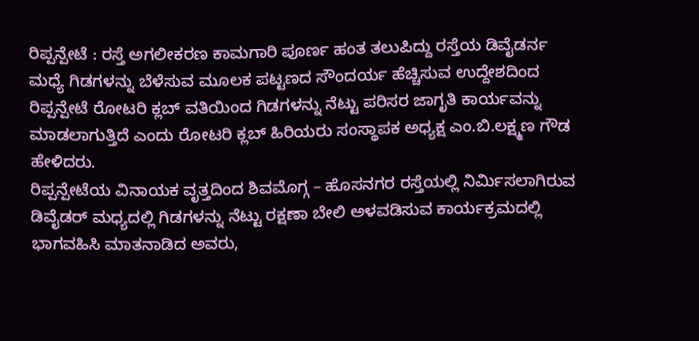ರಿಪ್ಪನ್ಪೇಟೆ : ರಸ್ತೆ ಅಗಲೀಕರಣ ಕಾಮಗಾರಿ ಪೂರ್ಣ ಹಂತ ತಲುಪಿದ್ದು ರಸ್ತೆಯ ಡಿವೈಡರ್ನ ಮಧ್ಯೆ ಗಿಡಗಳನ್ನು ಬೆಳೆಸುವ ಮೂಲಕ ಪಟ್ಟಣದ ಸೌಂದರ್ಯ ಹೆಚ್ಚಿಸುವ ಉದ್ದೇಶದಿಂದ ರಿಪ್ಪನ್ಪೇಟೆ ರೋಟರಿ ಕ್ಲಬ್ ವತಿಯಿಂದ ಗಿಡಗಳನ್ನು ನೆಟ್ಟು ಪರಿಸರ ಜಾಗೃತಿ ಕಾರ್ಯವನ್ನು ಮಾಡಲಾಗುತ್ತಿದೆ ಎಂದು ರೋಟರಿ ಕ್ಲಬ್ ಹಿರಿಯರು ಸಂಸ್ಥಾಪಕ ಅಧ್ಯಕ್ಷ ಎಂ.ಬಿ.ಲಕ್ಷ್ಮಣ ಗೌಡ ಹೇಳಿದರು.
ರಿಪ್ಪನ್ಪೇಟೆಯ ವಿನಾಯಕ ವೃತ್ತದಿಂದ ಶಿವಮೊಗ್ಗ – ಹೊಸನಗರ ರಸ್ತೆಯಲ್ಲಿ ನಿರ್ಮಿಸಲಾಗಿರುವ ಡಿವೈಡರ್ ಮಧ್ಯದಲ್ಲಿ ಗಿಡಗಳನ್ನು ನೆಟ್ಟು ರಕ್ಷಣಾ ಬೇಲಿ ಅಳವಡಿಸುವ ಕಾರ್ಯಕ್ರಮದಲ್ಲಿ ಭಾಗವಹಿಸಿ ಮಾತನಾಡಿದ ಅವರು,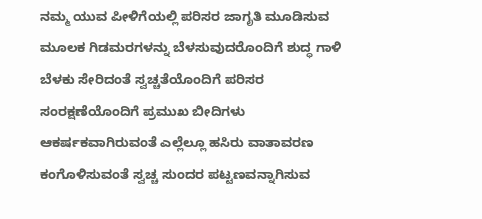ನಮ್ಮ ಯುವ ಪೀಳಿಗೆಯಲ್ಲಿ ಪರಿಸರ ಜಾಗೃತಿ ಮೂಡಿಸುವ ಮೂಲಕ ಗಿಡಮರಗಳನ್ನು ಬೆಳಸುವುದರೊಂದಿಗೆ ಶುದ್ಧ ಗಾಳಿ ಬೆಳಕು ಸೇರಿದಂತೆ ಸ್ವಚ್ಚತೆಯೊಂದಿಗೆ ಪರಿಸರ ಸಂರಕ್ಷಣೆಯೊಂದಿಗೆ ಪ್ರಮುಖ ಬೀದಿಗಳು ಆಕರ್ಷಕವಾಗಿರುವಂತೆ ಎಲ್ಲೆಲ್ಲೂ ಹಸಿರು ವಾತಾವರಣ ಕಂಗೊಳಿಸುವಂತೆ ಸ್ವಚ್ಚ ಸುಂದರ ಪಟ್ಟಣವನ್ನಾಗಿಸುವ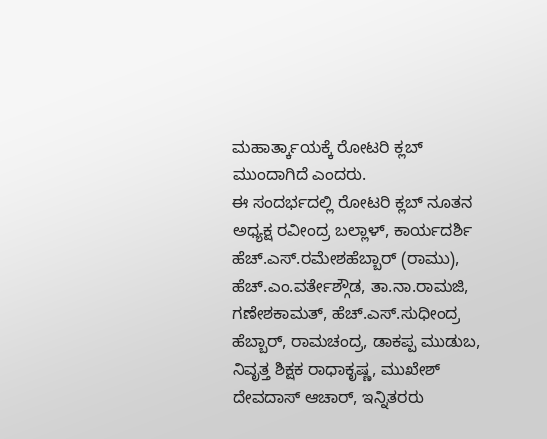ಮಹಾರ್ತ್ಕಾಯಕ್ಕೆ ರೋಟರಿ ಕ್ಲಬ್ ಮುಂದಾಗಿದೆ ಎಂದರು.
ಈ ಸಂದರ್ಭದಲ್ಲಿ ರೋಟರಿ ಕ್ಲಬ್ ನೂತನ ಅಧ್ಯಕ್ಷ ರವೀಂದ್ರ ಬಲ್ಲಾಳ್, ಕಾರ್ಯದರ್ಶಿ ಹೆಚ್.ಎಸ್.ರಮೇಶಹೆಬ್ಬಾರ್ (ರಾಮು), ಹೆಚ್.ಎಂ.ವರ್ತೇಶ್ಗೌಡ, ತಾ.ನಾ.ರಾಮಜಿ, ಗಣೇಶಕಾಮತ್, ಹೆಚ್.ಎಸ್.ಸುಧೀಂದ್ರ ಹೆಬ್ಬಾರ್, ರಾಮಚಂದ್ರ, ಡಾಕಪ್ಪ ಮುಡುಬ, ನಿವೃತ್ತ ಶಿಕ್ಷಕ ರಾಧಾಕೃಷ್ಣ, ಮುಖೇಶ್ ದೇವದಾಸ್ ಆಚಾರ್, ಇನ್ನಿತರರು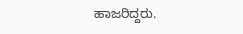ಹಾಜರಿದ್ದರು.